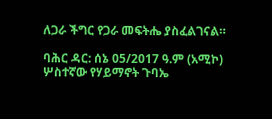ለጋራ ችግር የጋራ መፍትሔ ያስፈልገናል።

ባሕር ዳር: ሰኔ 05/2017 ዓ.ም (አሚኮ) ሦስተኛው የሃይማኖት ጉባኤ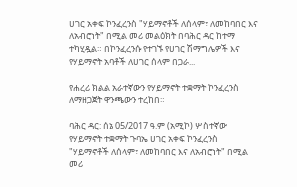ሀገር አቀፍ ኮንፈረንስ "ሃይማኖቶች ለሰላም፣ ለመከባበር እና ለአብሮነት" በሚል መሪ መልዕክት በባሕር ዳር ከተማ ተካሂዷል። በኮንፈረንሱ የተገኙ የሀገር ሽማግሌዎች እና የሃይማኖት አባቶች ለሀገር ሰላም በጋራ...

የሐረሪ ክልል አራተኛውን የሃይማኖት ተቋማት ኮንፈረንስ ለማዘጋጀት ዋንጫውን ተረከበ።

ባሕር ዳር: ሰኔ 05/2017 ዓ.ም (አሚኮ) ሦስተኛው የሃይማኖት ተቋማት ጉባኤ ሀገር አቀፍ ኮንፈረንስ "ሃይማኖቶች ለሰላም፣ ለመከባበር እና ለአብሮነት" በሚል መሪ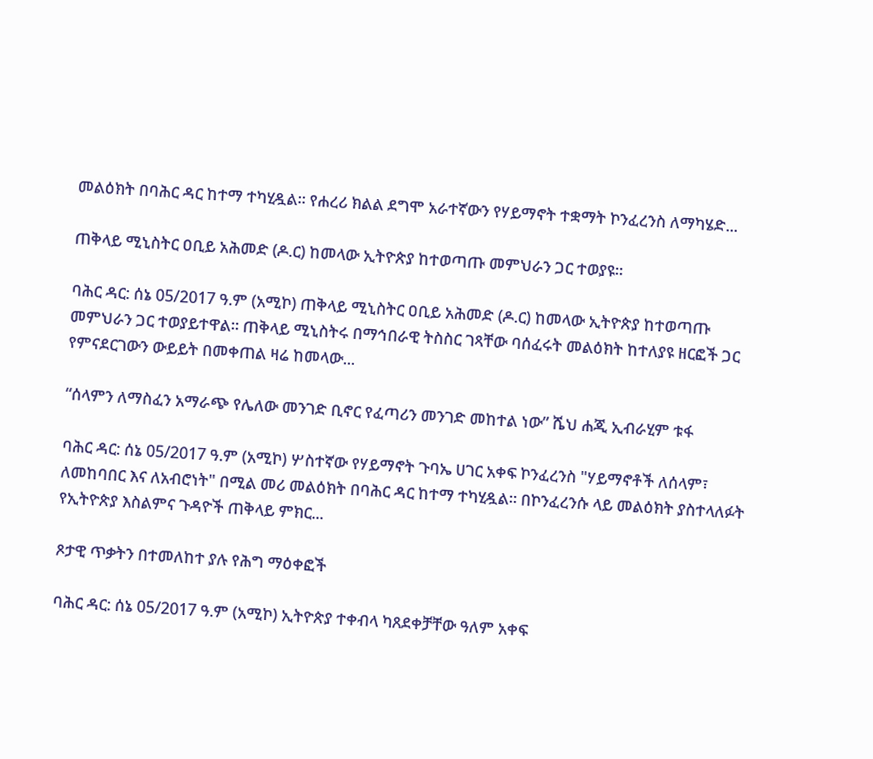መልዕክት በባሕር ዳር ከተማ ተካሂዷል። የሐረሪ ክልል ደግሞ አራተኛውን የሃይማኖት ተቋማት ኮንፈረንስ ለማካሄድ...

ጠቅላይ ሚኒስትር ዐቢይ አሕመድ (ዶ.ር) ከመላው ኢትዮጵያ ከተወጣጡ መምህራን ጋር ተወያዩ።

ባሕር ዳር: ሰኔ 05/2017 ዓ.ም (አሚኮ) ጠቅላይ ሚኒስትር ዐቢይ አሕመድ (ዶ.ር) ከመላው ኢትዮጵያ ከተወጣጡ መምህራን ጋር ተወያይተዋል። ጠቅላይ ሚኒስትሩ በማኅበራዊ ትስስር ገጻቸው ባሰፈሩት መልዕክት ከተለያዩ ዘርፎች ጋር የምናደርገውን ውይይት በመቀጠል ዛሬ ከመላው...

“ሰላምን ለማስፈን አማራጭ የሌለው መንገድ ቢኖር የፈጣሪን መንገድ መከተል ነው” ሼህ ሐጂ ኢብራሂም ቱፋ

ባሕር ዳር: ሰኔ 05/2017 ዓ.ም (አሚኮ) ሦስተኛው የሃይማኖት ጉባኤ ሀገር አቀፍ ኮንፈረንስ "ሃይማኖቶች ለሰላም፣ ለመከባበር እና ለአብሮነት" በሚል መሪ መልዕክት በባሕር ዳር ከተማ ተካሂዷል። በኮንፈረንሱ ላይ መልዕክት ያስተላለፉት የኢትዮጵያ እስልምና ጉዳዮች ጠቅላይ ምክር...

ጾታዊ ጥቃትን በተመለከተ ያሉ የሕግ ማዕቀፎች

ባሕር ዳር: ሰኔ 05/2017 ዓ.ም (አሚኮ) ኢትዮጵያ ተቀብላ ካጸደቀቻቸው ዓለም አቀፍ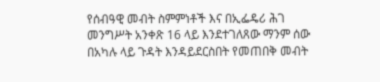የሰብዓዊ መብት ስምምነቶች እና በኢፌዴሪ ሕገ መንግሥት አንቀጽ 16 ላይ እንደተገለጸው ማንም ሰው በአካሉ ላይ ጉዳት እንዳይደርስበት የመጠበቅ መብት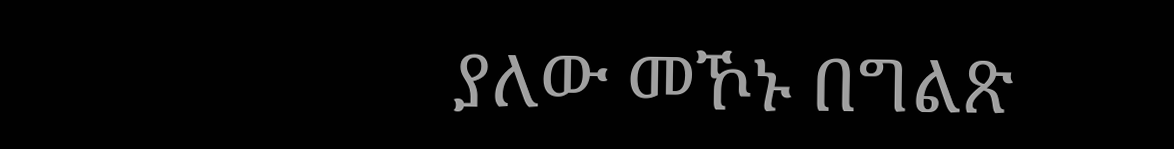ያለው መኾኑ በግልጽ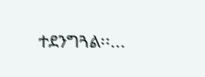ተደንግጓል፡፡...